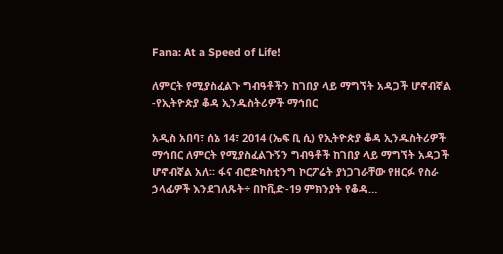Fana: At a Speed of Life!

ለምርት የሚያስፈልጉ ግብዓቶችን ከገበያ ላይ ማግኘት አዳጋች ሆኖብኛል -የኢትዮጵያ ቆዳ ኢንዱስትሪዎች ማኅበር

አዲስ አበባ፣ ሰኔ 14፣ 2014 (ኤፍ ቢ ሲ) የኢትዮጵያ ቆዳ ኢንዱስትሪዎች ማኅበር ለምርት የሚያስፈልጉኝን ግብዓቶች ከገበያ ላይ ማግኘት አዳጋች ሆኖብኛል አለ፡፡ ፋና ብሮድካስቲንግ ኮርፖሬት ያነጋገራቸው የዘርፉ የስራ ኃላፊዎች እንደገለጹት÷ በኮቪድ-19 ምክንያት የቆዳ…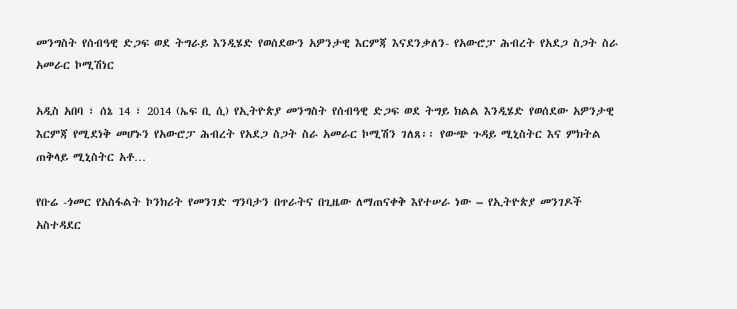መንግስት የሰብዓዊ ድጋፍ ወደ ትግራይ እንዲሄድ የወሰደውን አዎንታዊ እርምጃ እናደንቃለን- የአውሮፓ ሕብረት የአደጋ ስጋት ስራ አመራር ኮሚሽነር

አዲስ አበባ ፣ ሰኔ 14 ፣ 2014 (ኤፍ ቢ ሲ) የኢትዮጵያ መንግስት የሰብዓዊ ድጋፍ ወደ ትግይ ክልል እንዲሄድ የወሰደው አዎንታዊ እርምጃ የሚደነቅ መሆኑን የአውሮፓ ሕብረት የአደጋ ስጋት ስራ አመራር ኮሚሽን ገለጸ፡፡ የውጭ ጉዳይ ሚኒስትር እና ምክትል ጠቅላይ ሚኒስትር አቶ…

የቡሬ -ጎመር የአስፋልት ኮንክሪት የመንገድ ግንባታን በጥራትና በጊዜው ለማጠናቀቅ እየተሠራ ነው – የኢትዮጵያ መንገዶች አስተዳደር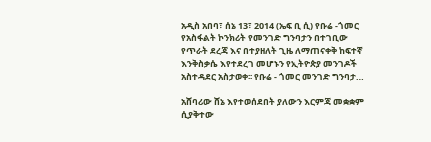አዲስ አበባ፣ ሰኔ 13፣ 2014 (ኤፍ ቢ ሲ) የቡሬ -ጎመር የአስፋልት ኮንክሪት የመንገድ ግንባታን በተገቢው የጥራት ደረጃ እና በተያዘለት ጊዜ ለማጠናቀቅ ከፍተኛ እንቅስቃሴ እየተደረገ መሆኑን የኢትዮጵያ መንገዶች አስተዳደር አስታወቀ፡፡ የቡሬ - ጎመር መንገድ ግንባታ…

አሸባሪው ሸኔ እየተወሰደበት ያለውን እርምጃ መቋቋም ሲያቅተው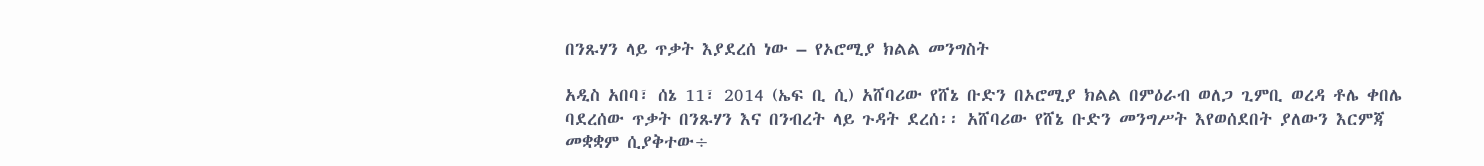በንጹሃን ላይ ጥቃት እያደረሰ ነው – የኦሮሚያ ክልል መንግስት

አዲስ አበባ፣ ሰኔ 11፣ 2014 (ኤፍ ቢ ሲ) አሸባሪው የሸኔ ቡድን በኦሮሚያ ክልል በምዕራብ ወለጋ ጊምቢ ወረዳ ቶሌ ቀበሌ ባደረሰው ጥቃት በንጹሃን እና በንብረት ላይ ጉዳት ደረሰ፡፡ አሸባሪው የሸኔ ቡድን መንግሥት እየወሰደበት ያለውን እርምጃ መቋቋም ሲያቅተው÷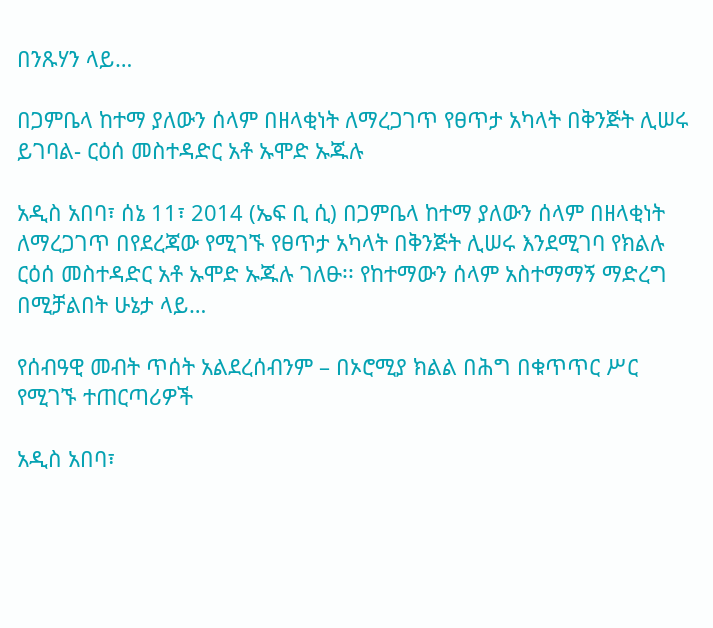በንጹሃን ላይ…

በጋምቤላ ከተማ ያለውን ሰላም በዘላቂነት ለማረጋገጥ የፀጥታ አካላት በቅንጅት ሊሠሩ ይገባል- ርዕሰ መስተዳድር አቶ ኡሞድ ኡጁሉ

አዲስ አበባ፣ ሰኔ 11፣ 2014 (ኤፍ ቢ ሲ) በጋምቤላ ከተማ ያለውን ሰላም በዘላቂነት ለማረጋገጥ በየደረጃው የሚገኙ የፀጥታ አካላት በቅንጅት ሊሠሩ እንደሚገባ የክልሉ ርዕሰ መስተዳድር አቶ ኡሞድ ኡጁሉ ገለፁ፡፡ የከተማውን ሰላም አስተማማኝ ማድረግ በሚቻልበት ሁኔታ ላይ…

የሰብዓዊ መብት ጥሰት አልደረሰብንም – በኦሮሚያ ክልል በሕግ በቁጥጥር ሥር የሚገኙ ተጠርጣሪዎች

አዲስ አበባ፣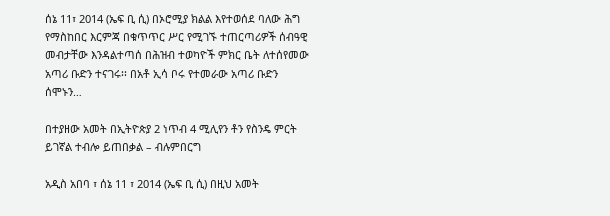ሰኔ 11፣ 2014 (ኤፍ ቢ ሲ) በኦሮሚያ ክልል እየተወሰደ ባለው ሕግ የማስከበር እርምጃ በቁጥጥር ሥር የሚገኙ ተጠርጣሪዎች ሰብዓዊ መብታቸው እንዳልተጣሰ በሕዝብ ተወካዮች ምክር ቤት ለተሰየመው አጣሪ ቡድን ተናገሩ፡፡ በአቶ ኢሳ ቦሩ የተመራው አጣሪ ቡድን ሰሞኑን…

በተያዘው አመት በኢትዮጵያ 2 ነጥብ 4 ሚሊየን ቶን የስንዴ ምርት ይገኛል ተብሎ ይጠበቃል – ብሉምበርግ

አዲስ አበባ ፣ ሰኔ 11 ፣ 2014 (ኤፍ ቢ ሲ) በዚህ አመት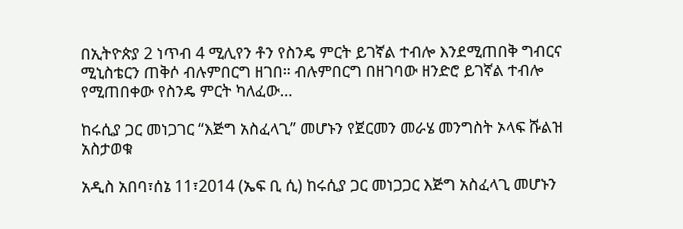በኢትዮጵያ 2 ነጥብ 4 ሚሊየን ቶን የስንዴ ምርት ይገኛል ተብሎ እንደሚጠበቅ ግብርና ሚኒስቴርን ጠቅሶ ብሉምበርግ ዘገበ። ብሉምበርግ በዘገባው ዘንድሮ ይገኛል ተብሎ የሚጠበቀው የስንዴ ምርት ካለፈው…

ከሩሲያ ጋር መነጋገር “እጅግ አስፈላጊ” መሆኑን የጀርመን መራሄ መንግስት ኦላፍ ሹልዝ አስታወቁ

አዲስ አበባ፣ሰኔ 11፣2014 (ኤፍ ቢ ሲ) ከሩሲያ ጋር መነጋጋር እጅግ አስፈላጊ መሆኑን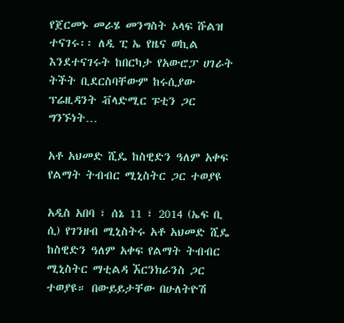የጀርመኑ መራሄ መንግስት ኦላፍ ሹልዝ ተናገሩ፡፡ ለዲ ፒ ኤ የዜና ወኪል እንደተናገሩት ከበርካታ የአውሮፓ ሀገራት ትችት ቢደርስባቸውም ከሩሲያው ፕሬዚዳንት ቭላድሚር ፑቲን ጋር ግንኙነት…

አቶ አህመድ ሺዴ ከስዊድን ዓለም አቀፍ የልማት ትብብር ሚኒስትር ጋር ተወያዩ

አዲስ አበባ ፣ ሰኔ 11 ፣ 2014 (ኤፍ ቢ ሲ) የገንዘብ ሚኒስትሩ አቶ አህመድ ሺዴ ከስዊድን ዓለም አቀፍ የልማት ትብብር ሚኒስትር ማቲልዳ ኧርንክራንስ ጋር ተወያዩ። በውይይታቸው በሁለትዮሽ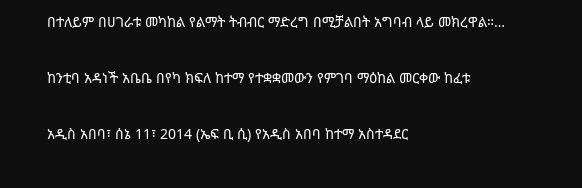በተለይም በሀገራቱ መካከል የልማት ትብብር ማድረግ በሚቻልበት አግባብ ላይ መክረዋል።…

ከንቲባ አዳነች አቤቤ በየካ ክፍለ ከተማ የተቋቋመውን የምገባ ማዕከል መርቀው ከፈቱ

አዲስ አበባ፣ ሰኔ 11፣ 2014 (ኤፍ ቢ ሲ) የአዲስ አበባ ከተማ አስተዳደር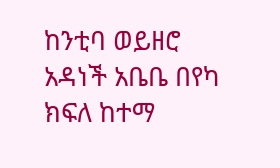ከንቲባ ወይዘሮ አዳነች አቤቤ በየካ ክፍለ ከተማ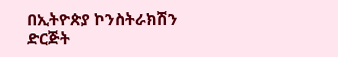በኢትዮጵያ ኮንስትራክሽን ድርጅት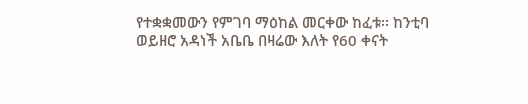የተቋቋመውን የምገባ ማዕከል መርቀው ከፈቱ፡፡ ከንቲባ ወይዘሮ አዳነች አቤቤ በዛሬው እለት የ60 ቀናት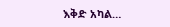እቅድ አካል…